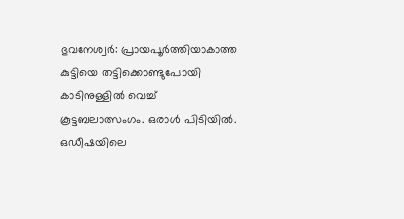ഭുവനേശ്വർ: പ്രായപൂർത്തിയാകാത്ത കുട്ടിയെ തട്ടിക്കൊണ്ടുപോയി കാടിനുള്ളിൽ വെച്ച് കൂട്ടബലാത്സംഗം. ഒരാൾ പിടിയിൽ. ഒഡീഷയിലെ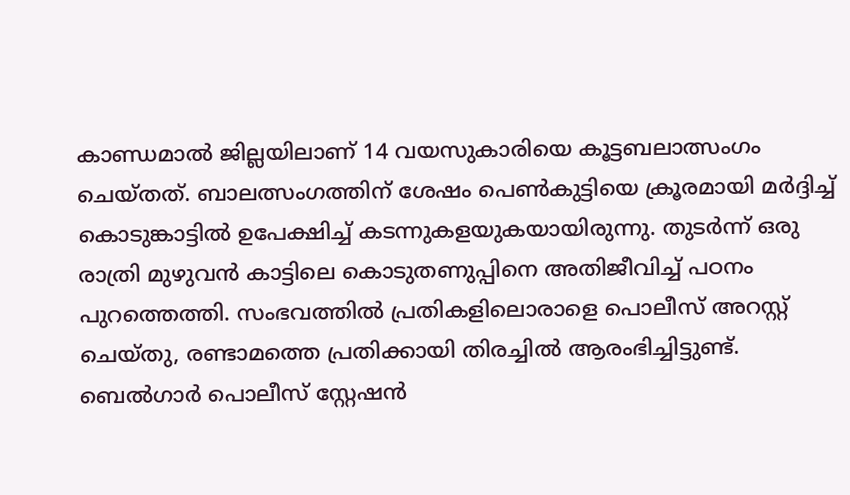കാണ്ഡമാൽ ജില്ലയിലാണ് 14 വയസുകാരിയെ കൂട്ടബലാത്സംഗം ചെയ്തത്. ബാലത്സംഗത്തിന് ശേഷം പെൺകുട്ടിയെ ക്രൂരമായി മർദ്ദിച്ച് കൊടുങ്കാട്ടിൽ ഉപേക്ഷിച്ച് കടന്നുകളയുകയായിരുന്നു. തുടർന്ന് ഒരു രാത്രി മുഴുവൻ കാട്ടിലെ കൊടുതണുപ്പിനെ അതിജീവിച്ച് പഠനം പുറത്തെത്തി. സംഭവത്തിൽ പ്രതികളിലൊരാളെ പൊലീസ് അറസ്റ്റ് ചെയ്തു, രണ്ടാമത്തെ പ്രതിക്കായി തിരച്ചിൽ ആരംഭിച്ചിട്ടുണ്ട്.
ബെൽഗാർ പൊലീസ് സ്റ്റേഷൻ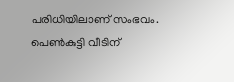പരിധിയിലാണ് സംഭവം. പെൺകുട്ടി വീടിന്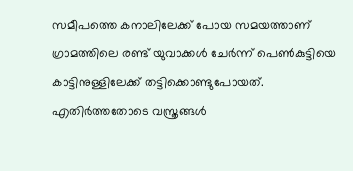സമീപത്തെ കനാലിലേക്ക് പോയ സമയത്താണ് ഗ്രാമത്തിലെ രണ്ട് യുവാക്കൾ ചേർന്ന് പെൺകുട്ടിയെ കാട്ടിനുള്ളിലേക്ക് തട്ടിക്കൊണ്ടുപോയത്. എതിർത്തതോടെ വസ്ത്രങ്ങൾ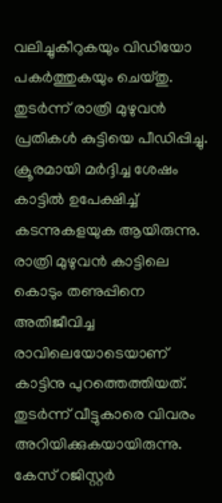വലിച്ചുകീറുകയും വിഡിയോ പകർത്തുകയും ചെയ്തു. തുടർന്ന് രാത്രി മുഴുവൻ പ്രതികൾ കുട്ടിയെ പീഡിപ്പിച്ചു. ക്രൂരമായി മർദ്ദിച്ച ശേഷം കാട്ടിൽ ഉപേക്ഷിച്ച് കടന്നുകളയുക ആയിരുന്നു.
രാത്രി മുഴുവൻ കാട്ടിലെ കൊടും തണുപ്പിനെ അതിജീവിച്ച രാവിലെയോടെയാണ് കാട്ടിനു പുറത്തെത്തിയത്. തുടർന്ന് വീട്ടുകാരെ വിവരം അറിയിക്കുകയായിരുന്നു. കേസ് റജിസ്റ്റർ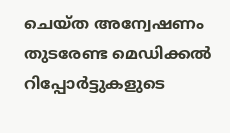ചെയ്ത അന്വേഷണം തുടരേണ്ട മെഡിക്കൽ റിപ്പോർട്ടുകളുടെ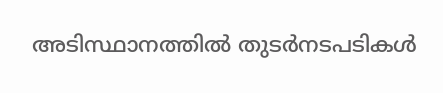അടിസ്ഥാനത്തിൽ തുടർനടപടികൾ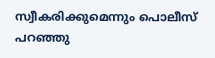സ്വീകരിക്കുമെന്നും പൊലീസ് പറഞ്ഞു